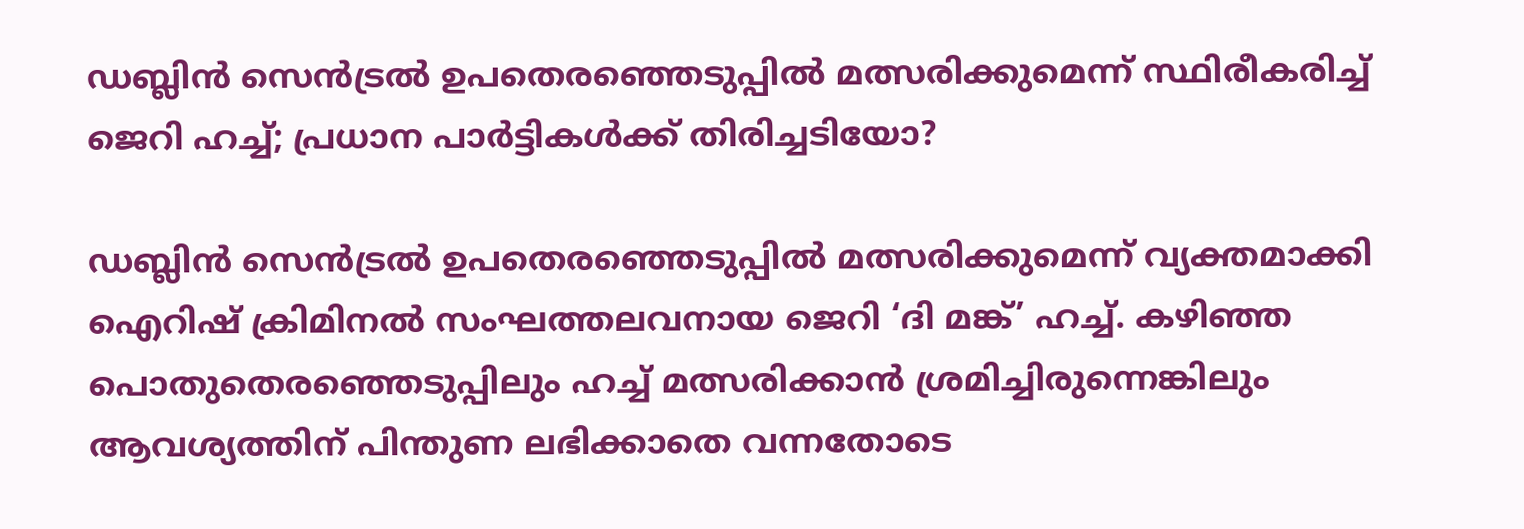ഡബ്ലിൻ സെൻട്രൽ ഉപതെരഞ്ഞെടുപ്പിൽ മത്സരിക്കുമെന്ന് സ്ഥിരീകരിച്ച് ജെറി ഹച്ച്; പ്രധാന പാർട്ടികൾക്ക് തിരിച്ചടിയോ?

ഡബ്ലിന്‍ സെന്‍ട്രല്‍ ഉപതെരഞ്ഞെടുപ്പില്‍ മത്സരിക്കുമെന്ന് വ്യക്തമാക്കി ഐറിഷ് ക്രിമിനല്‍ സംഘത്തലവനായ ജെറി ‘ദി മങ്ക്’ ഹച്ച്. കഴിഞ്ഞ പൊതുതെരഞ്ഞെടുപ്പിലും ഹച്ച് മത്സരിക്കാന്‍ ശ്രമിച്ചിരുന്നെങ്കിലും ആവശ്യത്തിന് പിന്തുണ ലഭിക്കാതെ വന്നതോടെ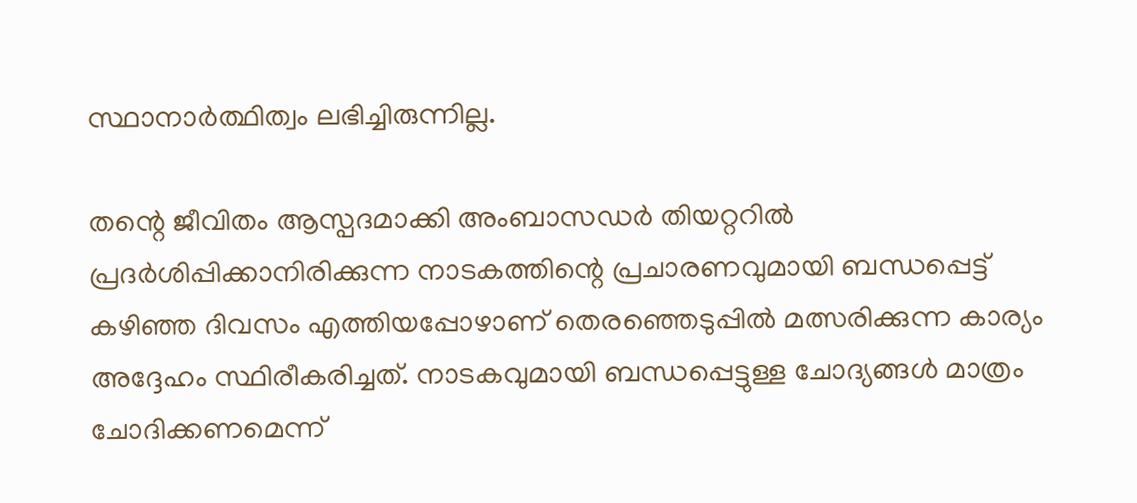സ്ഥാനാര്‍ത്ഥിത്വം ലഭിച്ചിരുന്നില്ല.

തന്റെ ജീവിതം ആസ്പദമാക്കി അംബാസഡര്‍ തിയറ്ററില്‍ പ്രദര്‍ശിപ്പിക്കാനിരിക്കുന്ന നാടകത്തിന്റെ പ്രചാരണവുമായി ബന്ധപ്പെട്ട് കഴിഞ്ഞ ദിവസം എത്തിയപ്പോഴാണ് തെരഞ്ഞെടുപ്പില്‍ മത്സരിക്കുന്ന കാര്യം അദ്ദേഹം സ്ഥിരീകരിച്ചത്. നാടകവുമായി ബന്ധപ്പെട്ടുള്ള ചോദ്യങ്ങള്‍ മാത്രം ചോദിക്കണമെന്ന്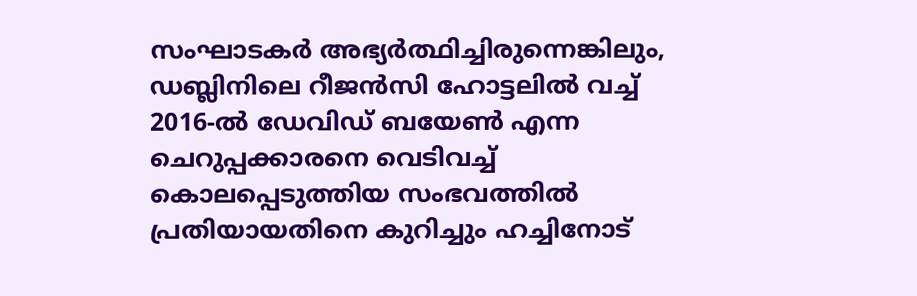സംഘാടകര്‍ അഭ്യര്‍ത്ഥിച്ചിരുന്നെങ്കിലും, ഡബ്ലിനിലെ റീജന്‍സി ഹോട്ടലില്‍ വച്ച് 2016-ല്‍ ഡേവിഡ് ബയേണ്‍ എന്ന ചെറുപ്പക്കാരനെ വെടിവച്ച് കൊലപ്പെടുത്തിയ സംഭവത്തില്‍ പ്രതിയായതിനെ കുറിച്ചും ഹച്ചിനോട്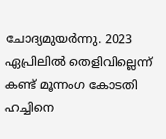ചോദ്യമുയര്‍ന്നു. 2023 ഏപ്രിലില്‍ തെളിവില്ലെന്ന് കണ്ട് മൂന്നംഗ കോടതി ഹച്ചിനെ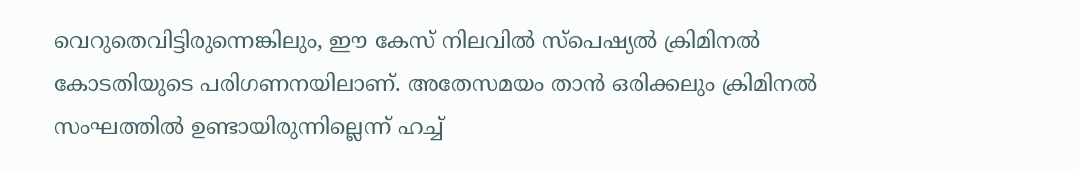വെറുതെവിട്ടിരുന്നെങ്കിലും, ഈ കേസ് നിലവില്‍ സ്‌പെഷ്യല്‍ ക്രിമിനല്‍ കോടതിയുടെ പരിഗണനയിലാണ്. അതേസമയം താന്‍ ഒരിക്കലും ക്രിമിനല്‍ സംഘത്തില്‍ ഉണ്ടായിരുന്നില്ലെന്ന് ഹച്ച്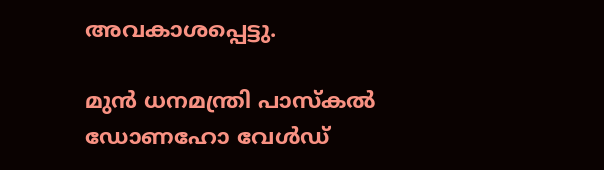അവകാശപ്പെട്ടു.

മുന്‍ ധനമന്ത്രി പാസ്‌കല്‍ ഡോണഹോ വേള്‍ഡ്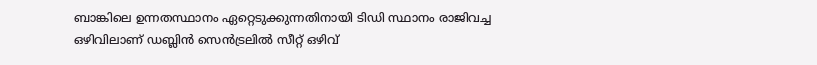ബാങ്കിലെ ഉന്നതസ്ഥാനം ഏറ്റെടുക്കുന്നതിനായി ടിഡി സ്ഥാനം രാജിവച്ച ഒഴിവിലാണ് ഡബ്ലിന്‍ സെന്‍ട്രലില്‍ സീറ്റ് ഒഴിവ്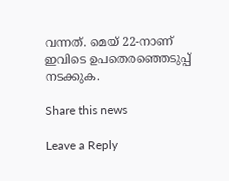വന്നത്. മെയ് 22-നാണ് ഇവിടെ ഉപതെരഞ്ഞെടുപ്പ് നടക്കുക.

Share this news

Leave a Reply